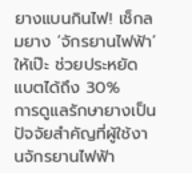ยางแบนกินไฟ! เช็กลมยาง ‘จักรยานไฟฟ้า’ ให้เป๊ะ ช่วยประหยัดแบตได้ถึง 30%
การดูแลรักษายางเป็นปัจจัยสำคัญที่ผู้ใช้งานจักรยานไฟฟ้า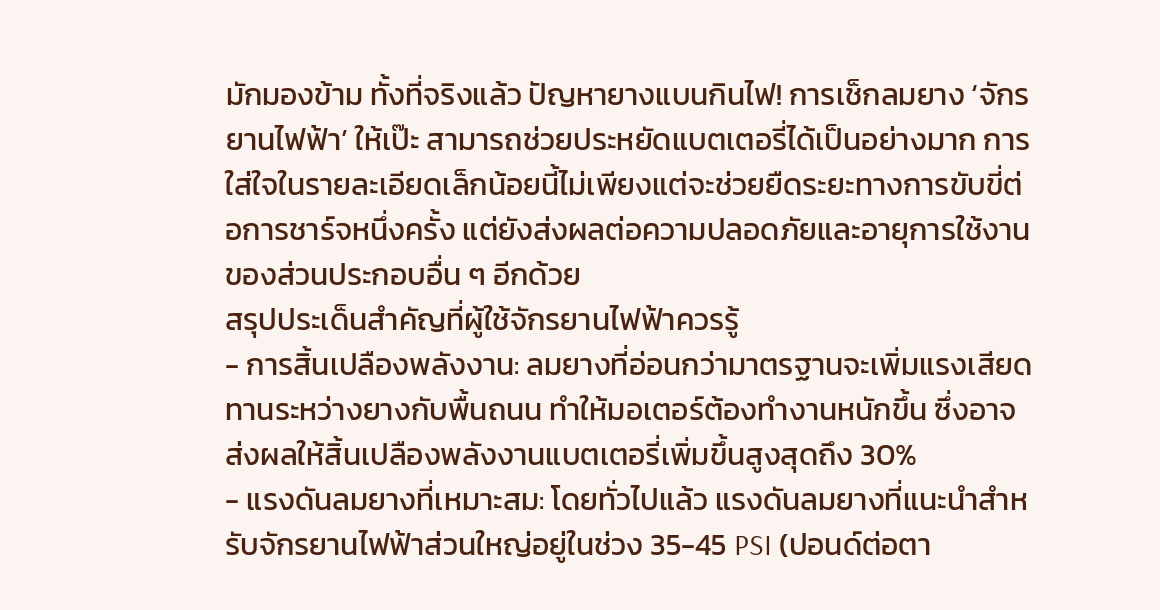มักมองข้าม ทั้งที่จริงแล้ว ปัญหายางแบนกินไฟ! การเช็กลมยาง ‘จักรยานไฟฟ้า’ ให้เป๊ะ สามารถช่วยประหยัดแบตเตอรี่ได้เป็นอย่างมาก การใส่ใจในรายละเอียดเล็กน้อยนี้ไม่เพียงแต่จะช่วยยืดระยะทางการขับขี่ต่อการชาร์จหนึ่งครั้ง แต่ยังส่งผลต่อความปลอดภัยและอายุการใช้งานของส่วนประกอบอื่น ๆ อีกด้วย
สรุปประเด็นสำคัญที่ผู้ใช้จักรยานไฟฟ้าควรรู้
- การสิ้นเปลืองพลังงาน: ลมยางที่อ่อนกว่ามาตรฐานจะเพิ่มแรงเสียดทานระหว่างยางกับพื้นถนน ทำให้มอเตอร์ต้องทำงานหนักขึ้น ซึ่งอาจส่งผลให้สิ้นเปลืองพลังงานแบตเตอรี่เพิ่มขึ้นสูงสุดถึง 30%
- แรงดันลมยางที่เหมาะสม: โดยทั่วไปแล้ว แรงดันลมยางที่แนะนำสำหรับจักรยานไฟฟ้าส่วนใหญ่อยู่ในช่วง 35-45 PSI (ปอนด์ต่อตา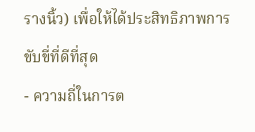รางนิ้ว) เพื่อให้ได้ประสิทธิภาพการขับขี่ที่ดีที่สุด
- ความถี่ในการต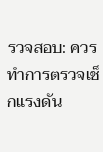รวจสอบ: ควรทำการตรวจเช็กแรงดัน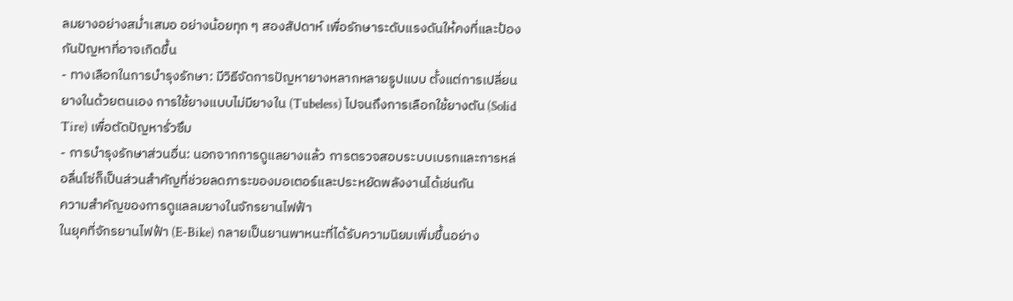ลมยางอย่างสม่ำเสมอ อย่างน้อยทุก ๆ สองสัปดาห์ เพื่อรักษาระดับแรงดันให้คงที่และป้องกันปัญหาที่อาจเกิดขึ้น
- ทางเลือกในการบำรุงรักษา: มีวิธีจัดการปัญหายางหลากหลายรูปแบบ ตั้งแต่การเปลี่ยนยางในด้วยตนเอง การใช้ยางแบบไม่มียางใน (Tubeless) ไปจนถึงการเลือกใช้ยางตัน (Solid Tire) เพื่อตัดปัญหารั่วซึม
- การบำรุงรักษาส่วนอื่น: นอกจากการดูแลยางแล้ว การตรวจสอบระบบเบรกและการหล่อลื่นโซ่ก็เป็นส่วนสำคัญที่ช่วยลดภาระของมอเตอร์และประหยัดพลังงานได้เช่นกัน
ความสำคัญของการดูแลลมยางในจักรยานไฟฟ้า
ในยุคที่จักรยานไฟฟ้า (E-Bike) กลายเป็นยานพาหนะที่ได้รับความนิยมเพิ่มขึ้นอย่าง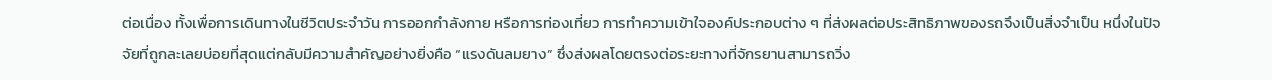ต่อเนื่อง ทั้งเพื่อการเดินทางในชีวิตประจำวัน การออกกำลังกาย หรือการท่องเที่ยว การทำความเข้าใจองค์ประกอบต่าง ๆ ที่ส่งผลต่อประสิทธิภาพของรถจึงเป็นสิ่งจำเป็น หนึ่งในปัจจัยที่ถูกละเลยบ่อยที่สุดแต่กลับมีความสำคัญอย่างยิ่งคือ “แรงดันลมยาง” ซึ่งส่งผลโดยตรงต่อระยะทางที่จักรยานสามารถวิ่ง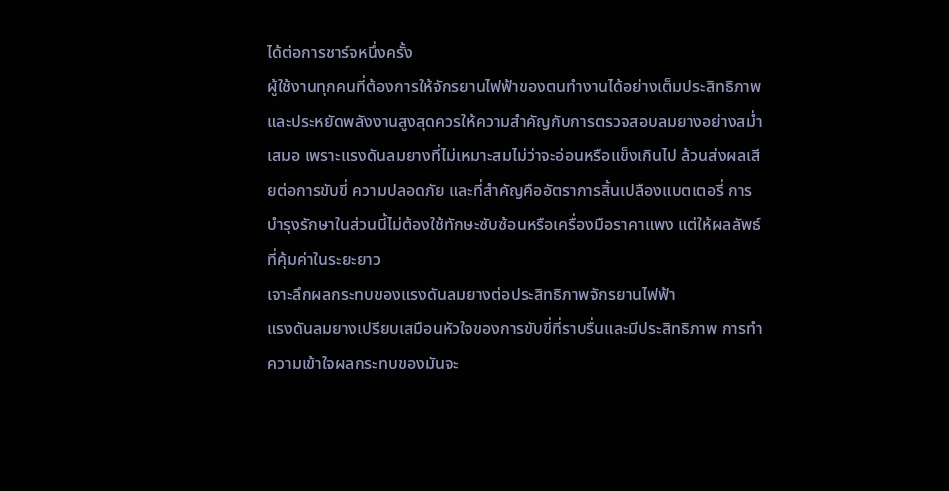ได้ต่อการชาร์จหนึ่งครั้ง
ผู้ใช้งานทุกคนที่ต้องการให้จักรยานไฟฟ้าของตนทำงานได้อย่างเต็มประสิทธิภาพและประหยัดพลังงานสูงสุดควรให้ความสำคัญกับการตรวจสอบลมยางอย่างสม่ำเสมอ เพราะแรงดันลมยางที่ไม่เหมาะสมไม่ว่าจะอ่อนหรือแข็งเกินไป ล้วนส่งผลเสียต่อการขับขี่ ความปลอดภัย และที่สำคัญคืออัตราการสิ้นเปลืองแบตเตอรี่ การบำรุงรักษาในส่วนนี้ไม่ต้องใช้ทักษะซับซ้อนหรือเครื่องมือราคาแพง แต่ให้ผลลัพธ์ที่คุ้มค่าในระยะยาว
เจาะลึกผลกระทบของแรงดันลมยางต่อประสิทธิภาพจักรยานไฟฟ้า
แรงดันลมยางเปรียบเสมือนหัวใจของการขับขี่ที่ราบรื่นและมีประสิทธิภาพ การทำความเข้าใจผลกระทบของมันจะ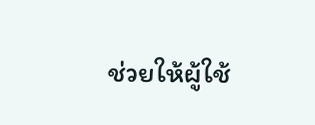ช่วยให้ผู้ใช้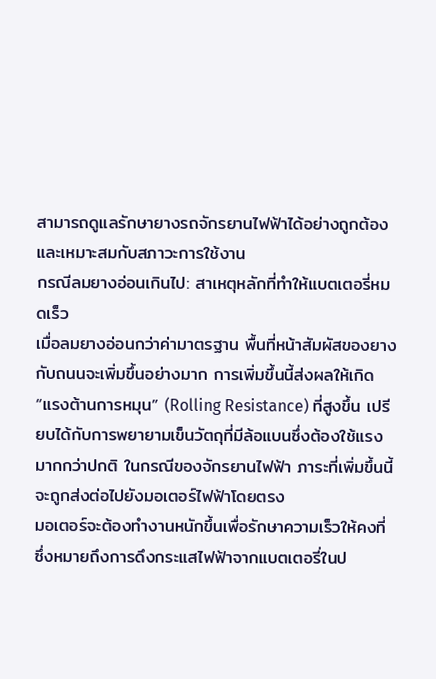สามารถดูแลรักษายางรถจักรยานไฟฟ้าได้อย่างถูกต้องและเหมาะสมกับสภาวะการใช้งาน
กรณีลมยางอ่อนเกินไป: สาเหตุหลักที่ทำให้แบตเตอรี่หมดเร็ว
เมื่อลมยางอ่อนกว่าค่ามาตรฐาน พื้นที่หน้าสัมผัสของยางกับถนนจะเพิ่มขึ้นอย่างมาก การเพิ่มขึ้นนี้ส่งผลให้เกิด “แรงต้านการหมุน” (Rolling Resistance) ที่สูงขึ้น เปรียบได้กับการพยายามเข็นวัตถุที่มีล้อแบนซึ่งต้องใช้แรงมากกว่าปกติ ในกรณีของจักรยานไฟฟ้า ภาระที่เพิ่มขึ้นนี้จะถูกส่งต่อไปยังมอเตอร์ไฟฟ้าโดยตรง
มอเตอร์จะต้องทำงานหนักขึ้นเพื่อรักษาความเร็วให้คงที่ ซึ่งหมายถึงการดึงกระแสไฟฟ้าจากแบตเตอรี่ในป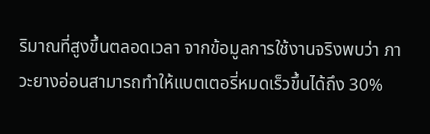ริมาณที่สูงขึ้นตลอดเวลา จากข้อมูลการใช้งานจริงพบว่า ภาวะยางอ่อนสามารถทำให้แบตเตอรี่หมดเร็วขึ้นได้ถึง 30%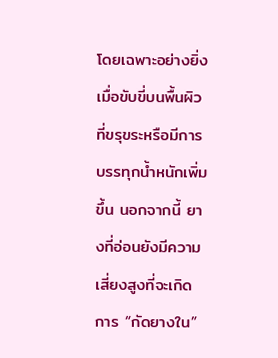โดยเฉพาะอย่างยิ่งเมื่อขับขี่บนพื้นผิวที่ขรุขระหรือมีการบรรทุกน้ำหนักเพิ่มขึ้น นอกจากนี้ ยางที่อ่อนยังมีความเสี่ยงสูงที่จะเกิดการ “กัดยางใน”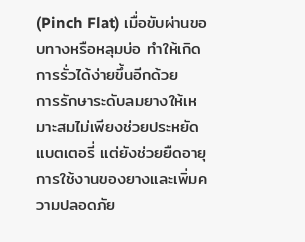(Pinch Flat) เมื่อขับผ่านขอบทางหรือหลุมบ่อ ทำให้เกิดการรั่วได้ง่ายขึ้นอีกด้วย
การรักษาระดับลมยางให้เหมาะสมไม่เพียงช่วยประหยัดแบตเตอรี่ แต่ยังช่วยยืดอายุการใช้งานของยางและเพิ่มความปลอดภัย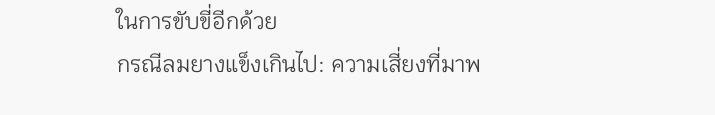ในการขับขี่อีกด้วย
กรณีลมยางแข็งเกินไป: ความเสี่ยงที่มาพ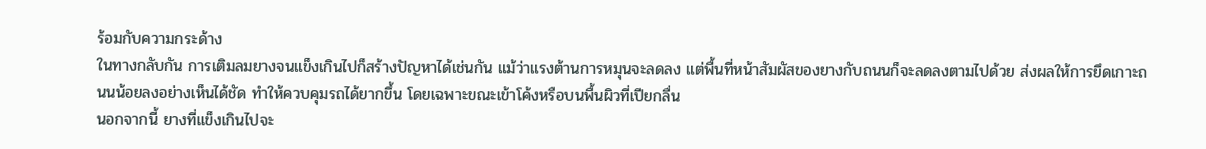ร้อมกับความกระด้าง
ในทางกลับกัน การเติมลมยางจนแข็งเกินไปก็สร้างปัญหาได้เช่นกัน แม้ว่าแรงต้านการหมุนจะลดลง แต่พื้นที่หน้าสัมผัสของยางกับถนนก็จะลดลงตามไปด้วย ส่งผลให้การยึดเกาะถนนน้อยลงอย่างเห็นได้ชัด ทำให้ควบคุมรถได้ยากขึ้น โดยเฉพาะขณะเข้าโค้งหรือบนพื้นผิวที่เปียกลื่น
นอกจากนี้ ยางที่แข็งเกินไปจะ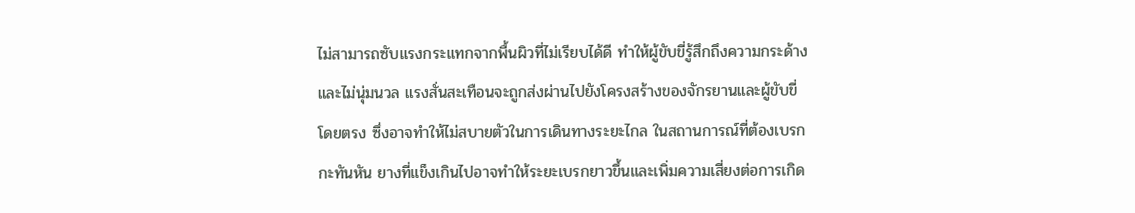ไม่สามารถซับแรงกระแทกจากพื้นผิวที่ไม่เรียบได้ดี ทำให้ผู้ขับขี่รู้สึกถึงความกระด้างและไม่นุ่มนวล แรงสั่นสะเทือนจะถูกส่งผ่านไปยังโครงสร้างของจักรยานและผู้ขับขี่โดยตรง ซึ่งอาจทำให้ไม่สบายตัวในการเดินทางระยะไกล ในสถานการณ์ที่ต้องเบรกกะทันหัน ยางที่แข็งเกินไปอาจทำให้ระยะเบรกยาวขึ้นและเพิ่มความเสี่ยงต่อการเกิด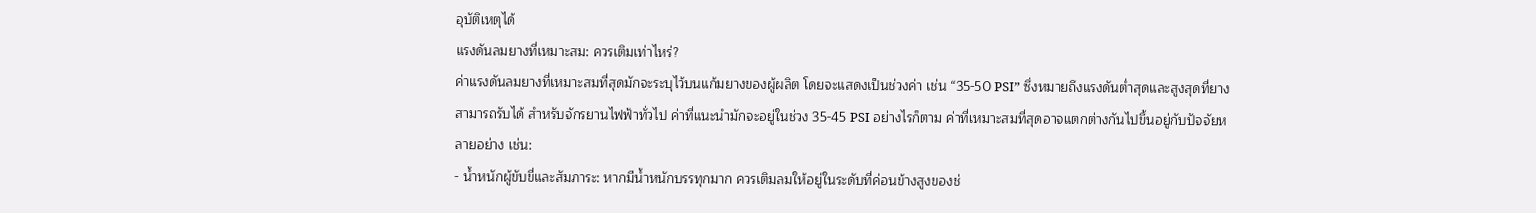อุบัติเหตุได้
แรงดันลมยางที่เหมาะสม: ควรเติมเท่าไหร่?
ค่าแรงดันลมยางที่เหมาะสมที่สุดมักจะระบุไว้บนแก้มยางของผู้ผลิต โดยจะแสดงเป็นช่วงค่า เช่น “35-50 PSI” ซึ่งหมายถึงแรงดันต่ำสุดและสูงสุดที่ยางสามารถรับได้ สำหรับจักรยานไฟฟ้าทั่วไป ค่าที่แนะนำมักจะอยู่ในช่วง 35-45 PSI อย่างไรก็ตาม ค่าที่เหมาะสมที่สุดอาจแตกต่างกันไปขึ้นอยู่กับปัจจัยหลายอย่าง เช่น:
- น้ำหนักผู้ขับขี่และสัมภาระ: หากมีน้ำหนักบรรทุกมาก ควรเติมลมให้อยู่ในระดับที่ค่อนข้างสูงของช่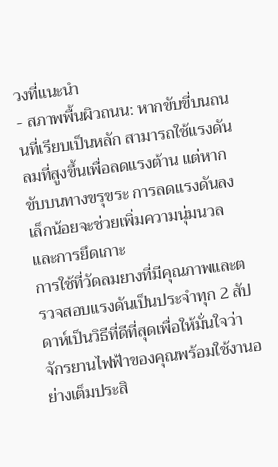วงที่แนะนำ
- สภาพพื้นผิวถนน: หากขับขี่บนถนนที่เรียบเป็นหลัก สามารถใช้แรงดันลมที่สูงขึ้นเพื่อลดแรงต้าน แต่หากขับบนทางขรุขระ การลดแรงดันลงเล็กน้อยจะช่วยเพิ่มความนุ่มนวลและการยึดเกาะ
การใช้ที่วัดลมยางที่มีคุณภาพและตรวจสอบแรงดันเป็นประจำทุก 2 สัปดาห์เป็นวิธีที่ดีที่สุดเพื่อให้มั่นใจว่าจักรยานไฟฟ้าของคุณพร้อมใช้งานอย่างเต็มประสิ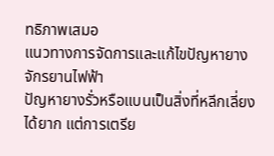ทธิภาพเสมอ
แนวทางการจัดการและแก้ไขปัญหายางจักรยานไฟฟ้า
ปัญหายางรั่วหรือแบนเป็นสิ่งที่หลีกเลี่ยงได้ยาก แต่การเตรีย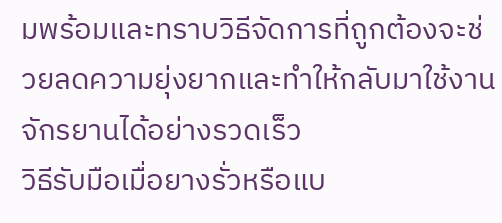มพร้อมและทราบวิธีจัดการที่ถูกต้องจะช่วยลดความยุ่งยากและทำให้กลับมาใช้งานจักรยานได้อย่างรวดเร็ว
วิธีรับมือเมื่อยางรั่วหรือแบ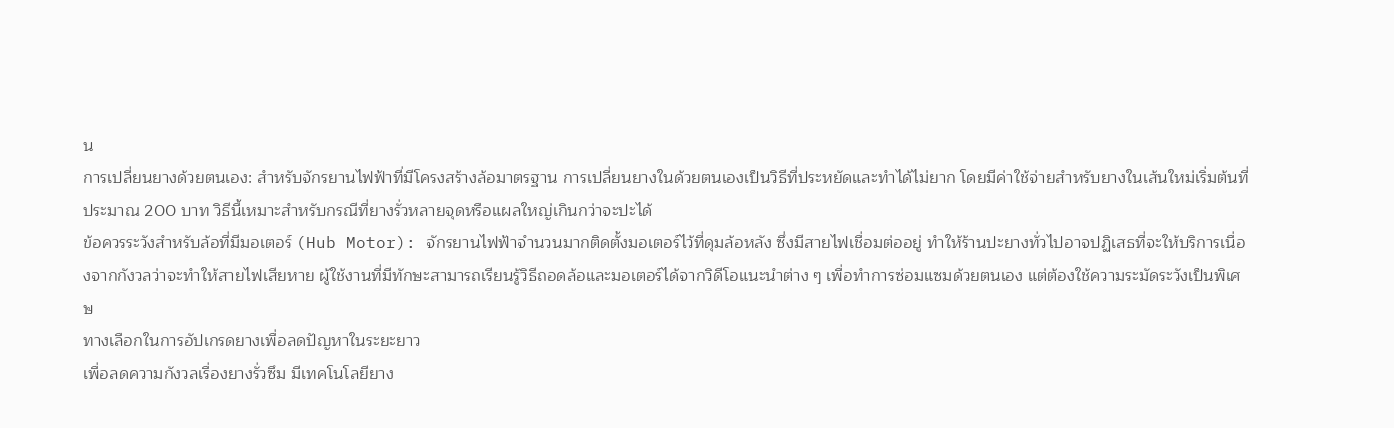น
การเปลี่ยนยางด้วยตนเอง: สำหรับจักรยานไฟฟ้าที่มีโครงสร้างล้อมาตรฐาน การเปลี่ยนยางในด้วยตนเองเป็นวิธีที่ประหยัดและทำได้ไม่ยาก โดยมีค่าใช้จ่ายสำหรับยางในเส้นใหม่เริ่มต้นที่ประมาณ 200 บาท วิธีนี้เหมาะสำหรับกรณีที่ยางรั่วหลายจุดหรือแผลใหญ่เกินกว่าจะปะได้
ข้อควรระวังสำหรับล้อที่มีมอเตอร์ (Hub Motor): จักรยานไฟฟ้าจำนวนมากติดตั้งมอเตอร์ไว้ที่ดุมล้อหลัง ซึ่งมีสายไฟเชื่อมต่ออยู่ ทำให้ร้านปะยางทั่วไปอาจปฏิเสธที่จะให้บริการเนื่องจากกังวลว่าจะทำให้สายไฟเสียหาย ผู้ใช้งานที่มีทักษะสามารถเรียนรู้วิธีถอดล้อและมอเตอร์ได้จากวิดีโอแนะนำต่าง ๆ เพื่อทำการซ่อมแซมด้วยตนเอง แต่ต้องใช้ความระมัดระวังเป็นพิเศษ
ทางเลือกในการอัปเกรดยางเพื่อลดปัญหาในระยะยาว
เพื่อลดความกังวลเรื่องยางรั่วซึม มีเทคโนโลยียาง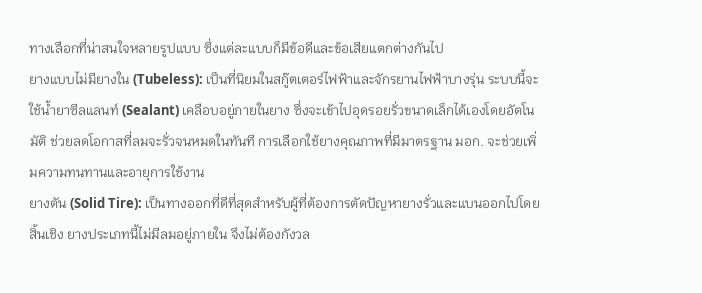ทางเลือกที่น่าสนใจหลายรูปแบบ ซึ่งแต่ละแบบก็มีข้อดีและข้อเสียแตกต่างกันไป
ยางแบบไม่มียางใน (Tubeless): เป็นที่นิยมในสกู๊ตเตอร์ไฟฟ้าและจักรยานไฟฟ้าบางรุ่น ระบบนี้จะใช้น้ำยาซีลแลนท์ (Sealant) เคลือบอยู่ภายในยาง ซึ่งจะเข้าไปอุดรอยรั่วขนาดเล็กได้เองโดยอัตโนมัติ ช่วยลดโอกาสที่ลมจะรั่วจนหมดในทันที การเลือกใช้ยางคุณภาพที่มีมาตรฐาน มอก. จะช่วยเพิ่มความทนทานและอายุการใช้งาน
ยางตัน (Solid Tire): เป็นทางออกที่ดีที่สุดสำหรับผู้ที่ต้องการตัดปัญหายางรั่วและแบนออกไปโดยสิ้นเชิง ยางประเภทนี้ไม่มีลมอยู่ภายใน จึงไม่ต้องกังวล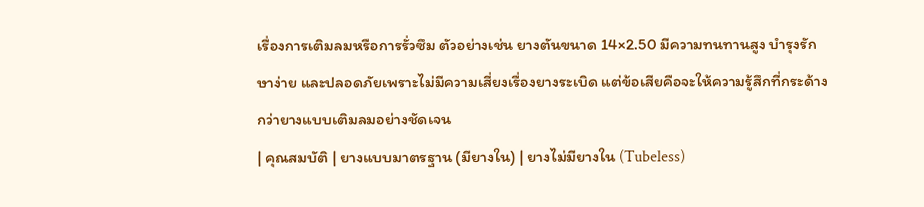เรื่องการเติมลมหรือการรั่วซึม ตัวอย่างเช่น ยางตันขนาด 14×2.50 มีความทนทานสูง บำรุงรักษาง่าย และปลอดภัยเพราะไม่มีความเสี่ยงเรื่องยางระเบิด แต่ข้อเสียคือจะให้ความรู้สึกที่กระด้างกว่ายางแบบเติมลมอย่างชัดเจน
| คุณสมบัติ | ยางแบบมาตรฐาน (มียางใน) | ยางไม่มียางใน (Tubeless)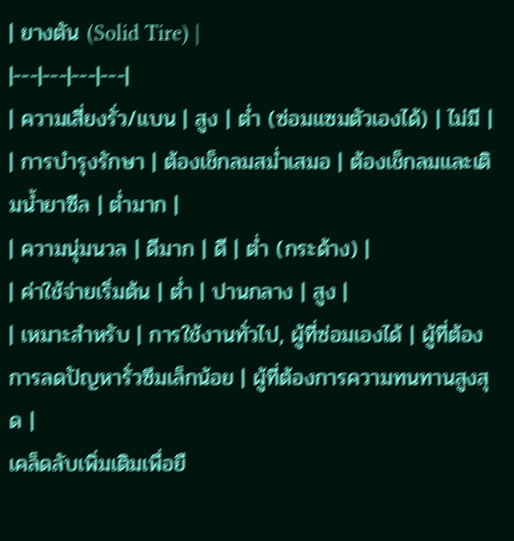| ยางตัน (Solid Tire) |
|---|---|---|---|
| ความเสี่ยงรั่ว/แบน | สูง | ต่ำ (ซ่อมแซมตัวเองได้) | ไม่มี |
| การบำรุงรักษา | ต้องเช็กลมสม่ำเสมอ | ต้องเช็กลมและเติมน้ำยาซีล | ต่ำมาก |
| ความนุ่มนวล | ดีมาก | ดี | ต่ำ (กระด้าง) |
| ค่าใช้จ่ายเริ่มต้น | ต่ำ | ปานกลาง | สูง |
| เหมาะสำหรับ | การใช้งานทั่วไป, ผู้ที่ซ่อมเองได้ | ผู้ที่ต้องการลดปัญหารั่วซึมเล็กน้อย | ผู้ที่ต้องการความทนทานสูงสุด |
เคล็ดลับเพิ่มเติมเพื่อยื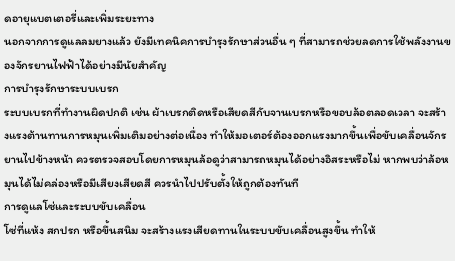ดอายุแบตเตอรี่และเพิ่มระยะทาง
นอกจากการดูแลลมยางแล้ว ยังมีเทคนิคการบำรุงรักษาส่วนอื่น ๆ ที่สามารถช่วยลดการใช้พลังงานของจักรยานไฟฟ้าได้อย่างมีนัยสำคัญ
การบำรุงรักษาระบบเบรก
ระบบเบรกที่ทำงานผิดปกติ เช่น ผ้าเบรกติดหรือเสียดสีกับจานเบรกหรือขอบล้อตลอดเวลา จะสร้างแรงต้านทานการหมุนเพิ่มเติมอย่างต่อเนื่อง ทำให้มอเตอร์ต้องออกแรงมากขึ้นเพื่อขับเคลื่อนจักรยานไปข้างหน้า ควรตรวจสอบโดยการหมุนล้อดูว่าสามารถหมุนได้อย่างอิสระหรือไม่ หากพบว่าล้อหมุนได้ไม่คล่องหรือมีเสียงเสียดสี ควรนำไปปรับตั้งให้ถูกต้องทันที
การดูแลโซ่และระบบขับเคลื่อน
โซ่ที่แห้ง สกปรก หรือขึ้นสนิม จะสร้างแรงเสียดทานในระบบขับเคลื่อนสูงขึ้น ทำให้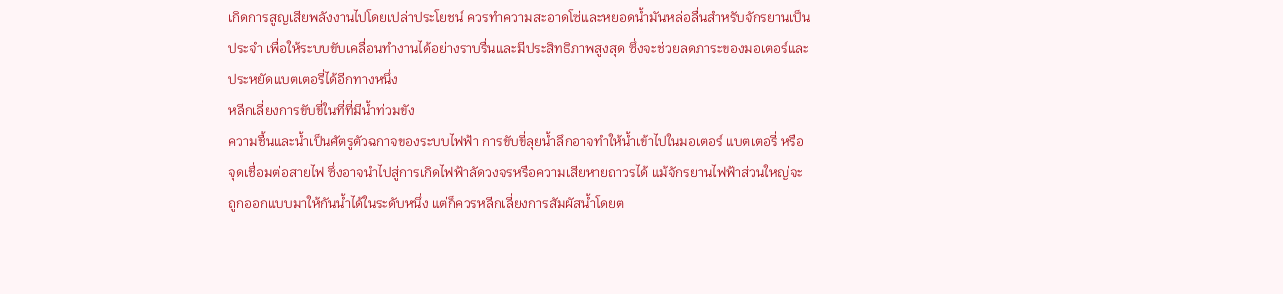เกิดการสูญเสียพลังงานไปโดยเปล่าประโยชน์ ควรทำความสะอาดโซ่และหยอดน้ำมันหล่อลื่นสำหรับจักรยานเป็นประจำ เพื่อให้ระบบขับเคลื่อนทำงานได้อย่างราบรื่นและมีประสิทธิภาพสูงสุด ซึ่งจะช่วยลดภาระของมอเตอร์และประหยัดแบตเตอรี่ได้อีกทางหนึ่ง
หลีกเลี่ยงการขับขี่ในที่ที่มีน้ำท่วมขัง
ความชื้นและน้ำเป็นศัตรูตัวฉกาจของระบบไฟฟ้า การขับขี่ลุยน้ำลึกอาจทำให้น้ำเข้าไปในมอเตอร์ แบตเตอรี่ หรือจุดเชื่อมต่อสายไฟ ซึ่งอาจนำไปสู่การเกิดไฟฟ้าลัดวงจรหรือความเสียหายถาวรได้ แม้จักรยานไฟฟ้าส่วนใหญ่จะถูกออกแบบมาให้กันน้ำได้ในระดับหนึ่ง แต่ก็ควรหลีกเลี่ยงการสัมผัสน้ำโดยต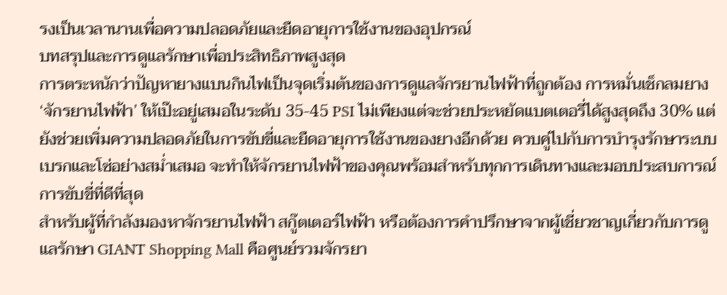รงเป็นเวลานานเพื่อความปลอดภัยและยืดอายุการใช้งานของอุปกรณ์
บทสรุปและการดูแลรักษาเพื่อประสิทธิภาพสูงสุด
การตระหนักว่าปัญหายางแบนกินไฟเป็นจุดเริ่มต้นของการดูแลจักรยานไฟฟ้าที่ถูกต้อง การหมั่นเช็กลมยาง ‘จักรยานไฟฟ้า’ ให้เป๊ะอยู่เสมอในระดับ 35-45 PSI ไม่เพียงแต่จะช่วยประหยัดแบตเตอรี่ได้สูงสุดถึง 30% แต่ยังช่วยเพิ่มความปลอดภัยในการขับขี่และยืดอายุการใช้งานของยางอีกด้วย ควบคู่ไปกับการบำรุงรักษาระบบเบรกและโซ่อย่างสม่ำเสมอ จะทำให้จักรยานไฟฟ้าของคุณพร้อมสำหรับทุกการเดินทางและมอบประสบการณ์การขับขี่ที่ดีที่สุด
สำหรับผู้ที่กำลังมองหาจักรยานไฟฟ้า สกู๊ตเตอร์ไฟฟ้า หรือต้องการคำปรึกษาจากผู้เชี่ยวชาญเกี่ยวกับการดูแลรักษา GIANT Shopping Mall คือศูนย์รวมจักรยา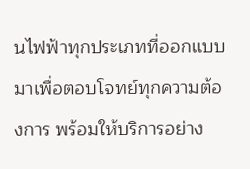นไฟฟ้าทุกประเภทที่ออกแบบมาเพื่อตอบโจทย์ทุกความต้องการ พร้อมให้บริการอย่าง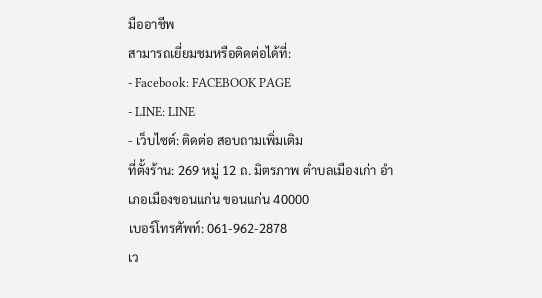มืออาชีพ
สามารถเยี่ยมชมหรือติดต่อได้ที่:
- Facebook: FACEBOOK PAGE
- LINE: LINE
- เว็บไซต์: ติดต่อ สอบถามเพิ่มเติม
ที่ตั้งร้าน: 269 หมู่ 12 ถ. มิตรภาพ ตำบลเมืองเก่า อำเภอเมืองขอนแก่น ขอนแก่น 40000
เบอร์โทรศัพท์: 061-962-2878
เว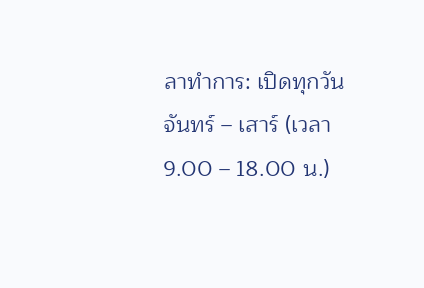ลาทำการ: เปิดทุกวัน จันทร์ – เสาร์ (เวลา 9.00 – 18.00 น.)